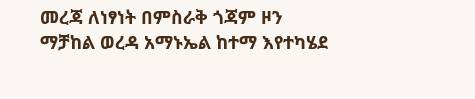መረጃ ለነፃነት በምስራቅ ጎጃም ዞን ማቻከል ወረዳ አማኑኤል ከተማ እየተካሄደ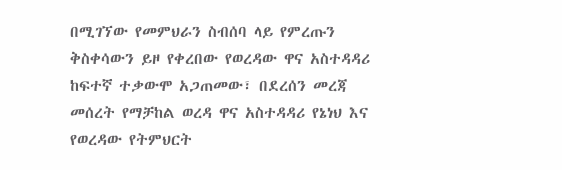በሚገኘው የመምህራን ስብሰባ ላይ የምረጡን ቅስቀሳውን ይዞ የቀረበው የወረዳው ዋና አስተዳዳሪ ከፍተኛ ተቃውሞ አጋጠመው፣ በደረሰን መረጃ መሰረት የማቻከል ወረዳ ዋና አስተዳዳሪ የኔነህ እና የወረዳው የትምህርት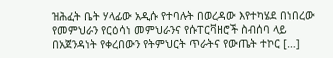ዝሕፈት ቤት ሃላፊው አዲሱ የተባሉት በወረዳው እየተካሄደ በነበረው የመምህራን የርዕሳነ መምህራንና የሱፐርቫዘሮች ስብሰባ ላይ በአጀንዳነት የቀረበውን የትምህርት ጥራትና የውጤት ተኮር […]